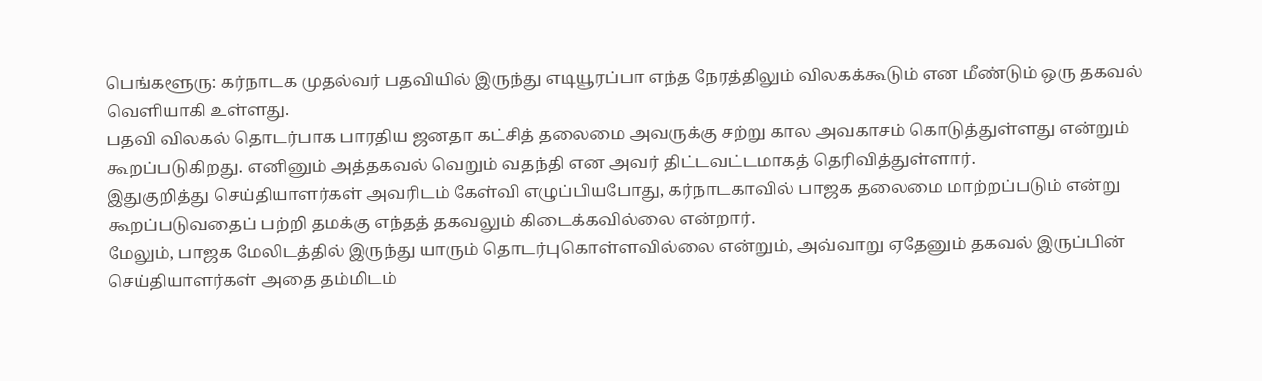பெங்களூரு: கர்நாடக முதல்வர் பதவியில் இருந்து எடியூரப்பா எந்த நேரத்திலும் விலகக்கூடும் என மீண்டும் ஒரு தகவல் வெளியாகி உள்ளது.
பதவி விலகல் தொடர்பாக பாரதிய ஜனதா கட்சித் தலைமை அவருக்கு சற்று கால அவகாசம் கொடுத்துள்ளது என்றும் கூறப்படுகிறது. எனினும் அத்தகவல் வெறும் வதந்தி என அவர் திட்டவட்டமாகத் தெரிவித்துள்ளார்.
இதுகுறித்து செய்தியாளர்கள் அவரிடம் கேள்வி எழுப்பியபோது, கர்நாடகாவில் பாஜக தலைமை மாற்றப்படும் என்று கூறப்படுவதைப் பற்றி தமக்கு எந்தத் தகவலும் கிடைக்கவில்லை என்றார்.
மேலும், பாஜக மேலிடத்தில் இருந்து யாரும் தொடர்புகொள்ளவில்லை என்றும், அவ்வாறு ஏதேனும் தகவல் இருப்பின் செய்தியாளர்கள் அதை தம்மிடம்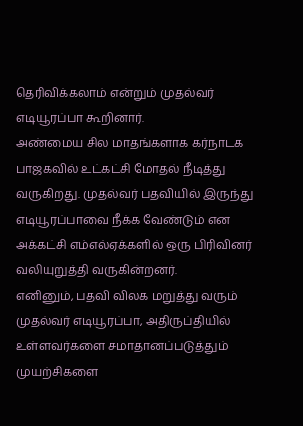தெரிவிக்கலாம் என்றும் முதல்வர் எடியூரப்பா கூறினார்.
அண்மைய சில மாதங்களாக கர்நாடக பாஜகவில் உட்கட்சி மோதல் நீடித்து வருகிறது. முதல்வர் பதவியில் இருந்து எடியூரப்பாவை நீக்க வேண்டும் என அக்கட்சி எம்எல்ஏக்களில் ஒரு பிரிவினர் வலியுறுத்தி வருகின்றனர்.
எனினும், பதவி விலக மறுத்து வரும் முதல்வர் எடியூரப்பா, அதிருப்தியில் உள்ளவர்களை சமாதானப்படுத்தும் முயற்சிகளை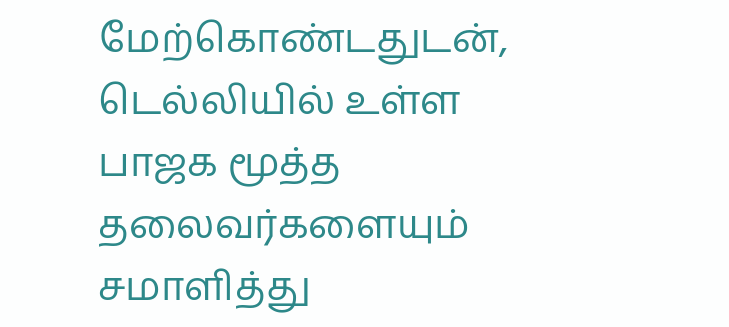மேற்கொண்டதுடன், டெல்லியில் உள்ள பாஜக மூத்த தலைவர்களையும் சமாளித்து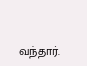வந்தார்.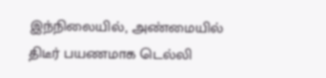இந்நிலையில், அண்மையில் திடீர் பயணமாக டெல்லி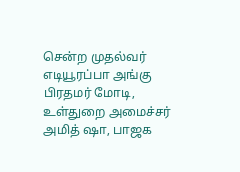சென்ற முதல்வர் எடியூரப்பா அங்கு பிரதமர் மோடி, உள்துறை அமைச்சர் அமித் ஷா, பாஜக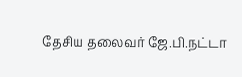தேசிய தலைவர் ஜே.பி.நட்டா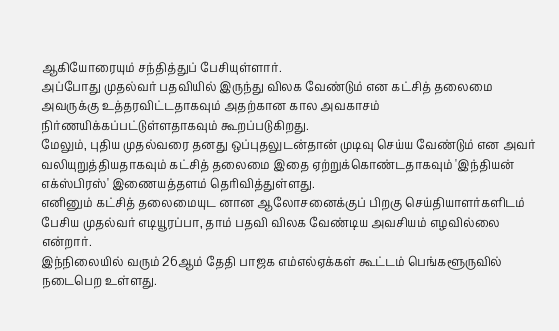ஆகியோரையும் சந்தித்துப் பேசியுள்ளார்.
அப்போது முதல்வர் பதவியில் இருந்து விலக வேண்டும் என கட்சித் தலைமை அவருக்கு உத்தரவிட்டதாகவும் அதற்கான கால அவகாசம் நிர்ணயிக்கப்பட்டுள்ளதாகவும் கூறப்படுகிறது.
மேலும், புதிய முதல்வரை தனது ஒப்புதலுடன்தான் முடிவு செய்ய வேண்டும் என அவர் வலியுறுத்தியதாகவும் கட்சித் தலைமை இதை ஏற்றுக்கொண்டதாகவும் 'இந்தியன் எக்ஸ்பிரஸ்' இணையத்தளம் தெரிவித்துள்ளது.
எனினும் கட்சித் தலைமையுட னான ஆலோசனைக்குப் பிறகு செய்தியாளர்களிடம் பேசிய முதல்வர் எடியூரப்பா, தாம் பதவி விலக வேண்டிய அவசியம் எழவில்லை என்றார்.
இந்நிலையில் வரும் 26ஆம் தேதி பாஜக எம்எல்ஏக்கள் கூட்டம் பெங்களூருவில் நடைபெற உள்ளது.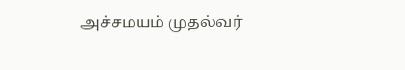அச்சமயம் முதல்வர்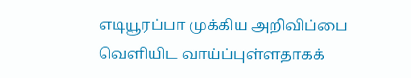எடியூரப்பா முக்கிய அறிவிப்பை வெளியிட வாய்ப்புள்ளதாகக்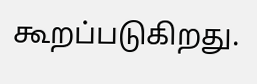கூறப்படுகிறது.